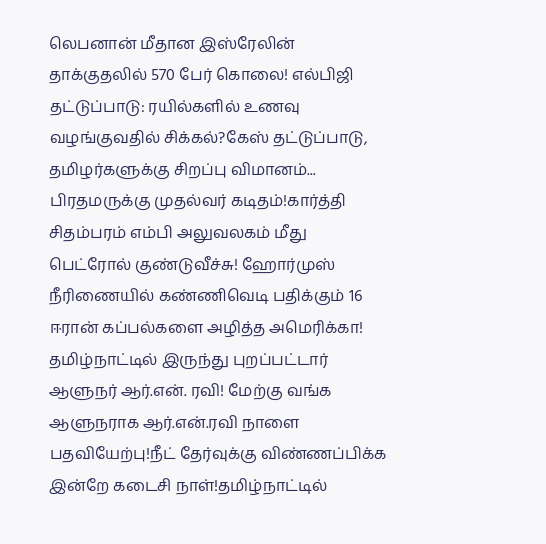லெபனான் மீதான இஸ்ரேலின் தாக்குதலில் 570 பேர் கொலை! எல்பிஜி தட்டுப்பாடு: ரயில்களில் உணவு வழங்குவதில் சிக்கல்?கேஸ் தட்டுப்பாடு, தமிழர்களுக்கு சிறப்பு விமானம்... பிரதமருக்கு முதல்வர் கடிதம்!கார்த்தி சிதம்பரம் எம்பி அலுவலகம் மீது பெட்ரோல் குண்டுவீச்சு! ஹோர்முஸ் நீரிணையில் கண்ணிவெடி பதிக்கும் 16 ஈரான் கப்பல்களை அழித்த அமெரிக்கா! தமிழ்நாட்டில் இருந்து புறப்பட்டார் ஆளுநர் ஆர்.என். ரவி! மேற்கு வங்க ஆளுநராக ஆர்.என்.ரவி நாளை பதவியேற்பு!நீட் தேர்வுக்கு விண்ணப்பிக்க இன்றே கடைசி நாள்!தமிழ்நாட்டில்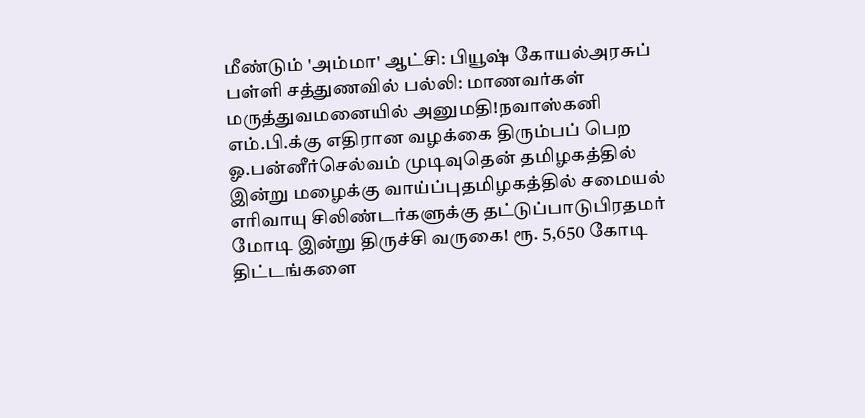மீண்டும் 'அம்மா' ஆட்சி: பியூஷ் கோயல்அரசுப் பள்ளி சத்துணவில் பல்லி: மாணவர்கள் மருத்துவமனையில் அனுமதி!நவாஸ்கனி எம்.பி.க்கு எதிரான வழக்கை திரும்பப் பெற ஓ.பன்னீர்செல்வம் முடிவுதென் தமிழகத்தில் இன்று மழைக்கு வாய்ப்புதமிழகத்தில் சமையல் எரிவாயு சிலிண்டர்களுக்கு தட்டுப்பாடுபிரதமர் மோடி இன்று திருச்சி வருகை! ரூ. 5,650 கோடி திட்டங்களை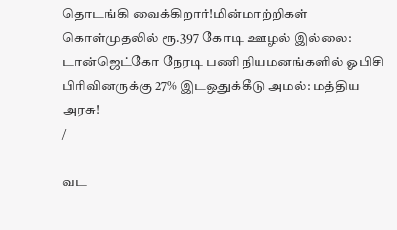தொடங்கி வைக்கிறார்!மின்மாற்றிகள் கொள்முதலில் ரூ.397 கோடி ஊழல் இல்லை: டான்ஜெட்கோ நேரடி பணி நியமனங்களில் ஓபிசி பிரிவினருக்கு 27% இடஒதுக்கீடு அமல்: மத்திய அரசு!
/

வட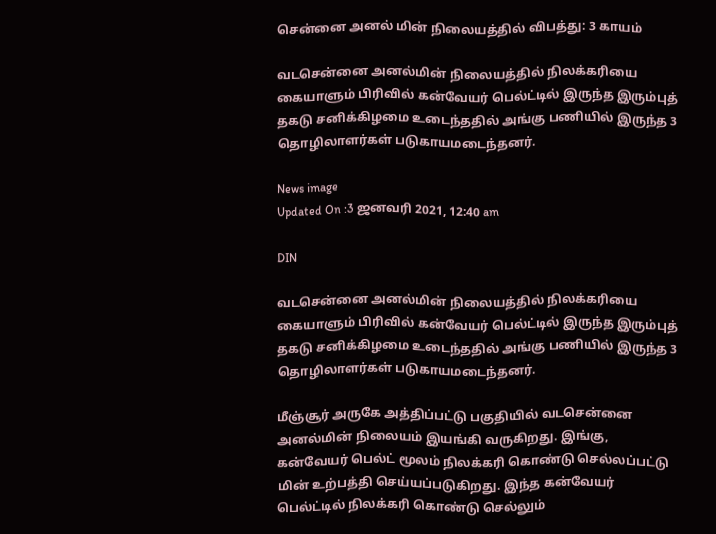சென்னை அனல் மின் நிலையத்தில் விபத்து: 3 காயம்

வடசென்னை அனல்மின் நிலையத்தில் நிலக்கரியை கையாளும் பிரிவில் கன்வேயர் பெல்ட்டில் இருந்த இரும்புத் தகடு சனிக்கிழமை உடைந்ததில் அங்கு பணியில் இருந்த 3 தொழிலாளர்கள் படுகாயமடைந்தனர்.

News image
Updated On :3 ஜனவரி 2021, 12:40 am

DIN

வடசென்னை அனல்மின் நிலையத்தில் நிலக்கரியை கையாளும் பிரிவில் கன்வேயர் பெல்ட்டில் இருந்த இரும்புத் தகடு சனிக்கிழமை உடைந்ததில் அங்கு பணியில் இருந்த 3 தொழிலாளர்கள் படுகாயமடைந்தனர்.

மீஞ்சூர் அருகே அத்திப்பட்டு பகுதியில் வடசென்னை அனல்மின் நிலையம் இயங்கி வருகிறது. இங்கு, கன்வேயர் பெல்ட் மூலம் நிலக்கரி கொண்டு செல்லப்பட்டு மின் உற்பத்தி செய்யப்படுகிறது. இந்த கன்வேயர் பெல்ட்டில் நிலக்கரி கொண்டு செல்லும்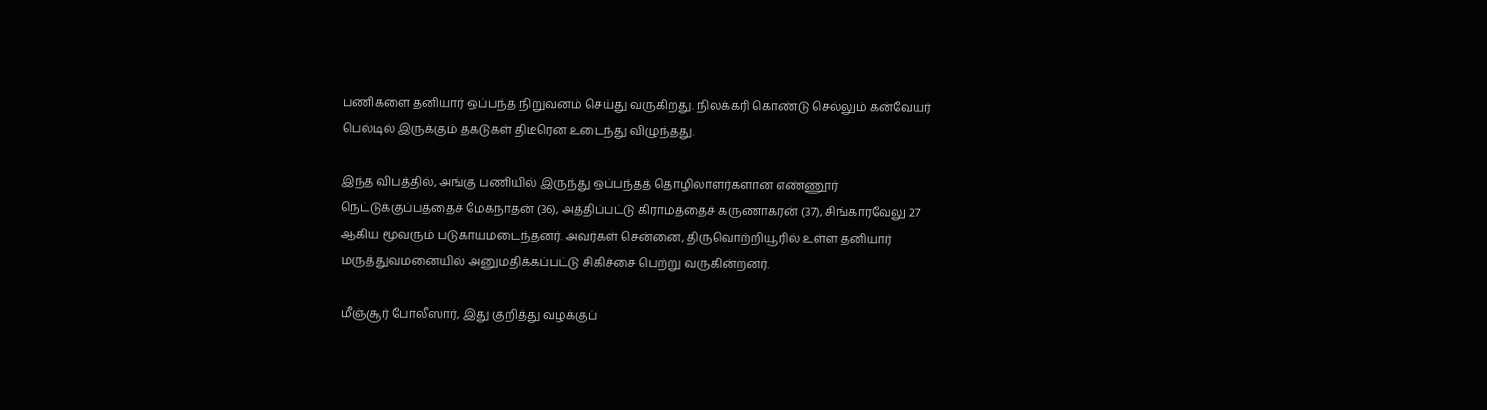பணிகளை தனியார் ஒப்பந்த நிறுவனம் செய்து வருகிறது. நிலக்கரி கொண்டு செல்லும் கன்வேயர் பெல்டில் இருக்கும் தகடுகள் திடீரென உடைந்து விழுந்தது.

இந்த விபத்தில், அங்கு பணியில் இருந்து ஒப்பந்தத் தொழிலாளர்களான எண்ணூர் நெட்டுக்குப்பத்தைச் மேகநாதன் (36), அத்திப்பட்டு கிராமத்தைச் கருணாகரன் (37), சிங்காரவேலு 27 ஆகிய மூவரும் படுகாயமடைந்தனர். அவர்கள் சென்னை, திருவொற்றியூரில் உள்ள தனியார் மருத்துவமனையில் அனுமதிக்கப்பட்டு சிகிச்சை பெற்று வருகின்றனர்.

மீஞ்சூர் போலீஸார், இது குறித்து வழக்குப்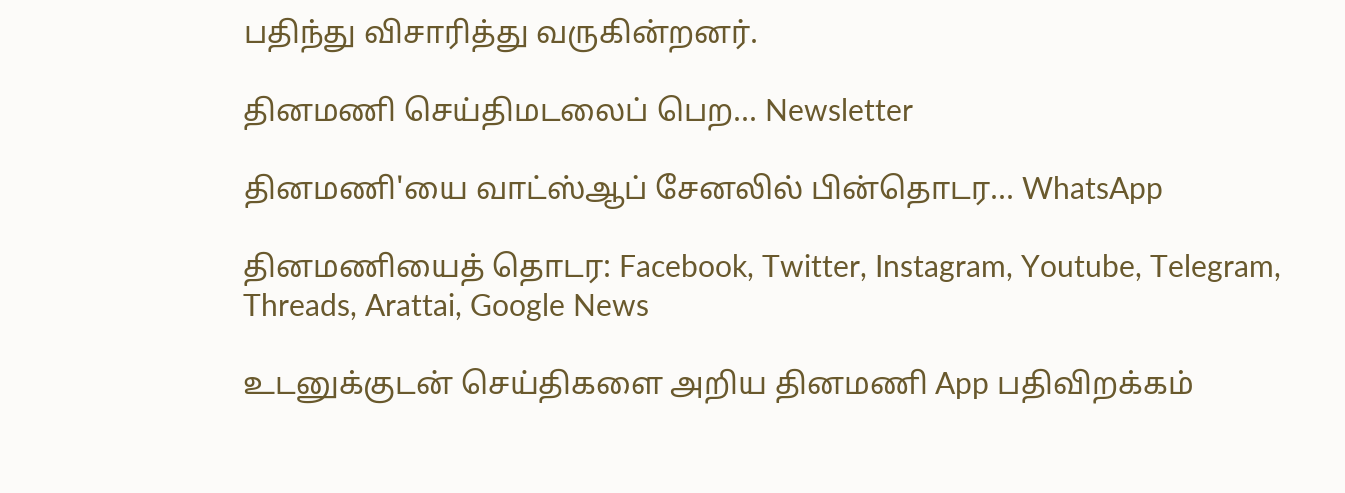பதிந்து விசாரித்து வருகின்றனர்.

தினமணி செய்திமடலைப் பெற... Newsletter

தினமணி'யை வாட்ஸ்ஆப் சேனலில் பின்தொடர... WhatsApp

தினமணியைத் தொடர: Facebook, Twitter, Instagram, Youtube, Telegram, Threads, Arattai, Google News

உடனுக்குடன் செய்திகளை அறிய தினமணி App பதிவிறக்கம்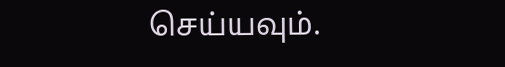செய்யவும்.